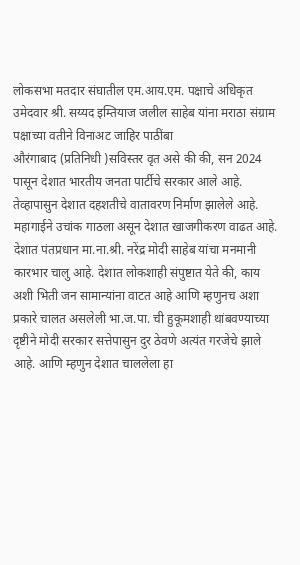लोकसभा मतदार संघातील एम.आय.एम. पक्षाचे अधिकृत उमेदवार श्री. सय्यद इम्तियाज जलील साहेब यांना मराठा संग्राम पक्षाच्या वतीने विनाअट जाहिर पाठींबा
औरंगाबाद (प्रतिनिधी )सविस्तर वृत असे की की, सन 2024 पासून देशात भारतीय जनता पार्टीचे सरकार आले आहे. तेव्हापासुन देशात दहशतीचे वातावरण निर्माण झालेले आहे. महागाईने उचांक गाठला असून देशात खाजगीकरण वाढत आहे. देशात पंतप्रधान मा.ना.श्री. नरेंद्र मोदी साहेब यांचा मनमानी कारभार चालु आहे. देशात लोकशाही संपुष्टात येते की, काय अशी भिती जन सामान्यांना वाटत आहे आणि म्हणुनच अशा प्रकारे चालत असलेली भा.ज.पा. ची हुकूमशाही थांबवण्याच्या दृष्टीने मोदी सरकार सत्तेपासुन दुर ठेवणे अत्यंत गरजेचे झाले आहे. आणि म्हणुन देशात चाललेला हा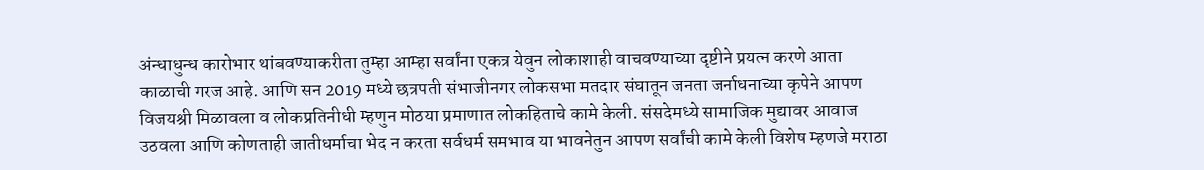अंन्धाधुन्ध कारोभार थांबवण्याकरीता तुम्हा आम्हा सर्वांना एकत्र येवुन लोकाशाही वाचवण्याच्या दृष्टीने प्रयत्न करणे आता काळाची गरज आहे. आणि सन 2019 मध्ये छत्रपती संभाजीनगर लोकसभा मतदार संघातून जनता जर्नाधनाच्या कृपेने आपण विजयश्री मिळावला व लोकप्रतिनीधी म्हणुन मोठया प्रमाणात लोकहिताचे कामे केली. संसदेमध्ये सामाजिक मुद्यावर आवाज उठवला आणि कोणताही जातीधर्माचा भेद न करता सर्वधर्म समभाव या भावनेतुन आपण सर्वांची कामे केली विशेष म्हणजे मराठा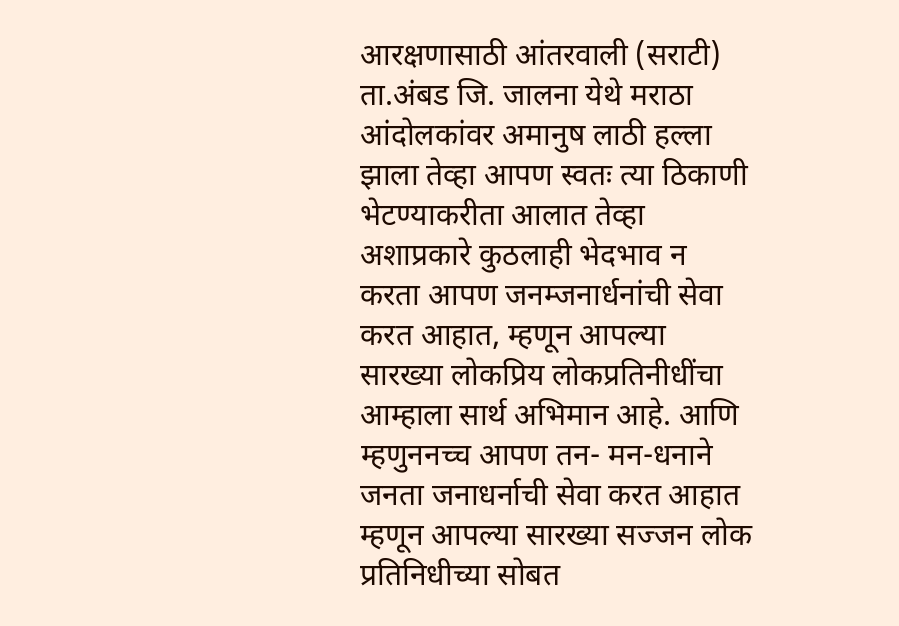आरक्षणासाठी आंतरवाली (सराटी) ता.अंबड जि. जालना येथे मराठा आंदोलकांवर अमानुष लाठी हल्ला झाला तेव्हा आपण स्वतः त्या ठिकाणी भेटण्याकरीता आलात तेव्हा अशाप्रकारे कुठलाही भेदभाव न करता आपण जनम्जनार्धनांची सेवा करत आहात, म्हणून आपल्या सारख्या लोकप्रिय लोकप्रतिनीधींचा आम्हाला सार्थ अभिमान आहे. आणि म्हणुननच्च आपण तन- मन-धनाने जनता जनाधर्नाची सेवा करत आहात म्हणून आपल्या सारख्या सज्जन लोक प्रतिनिधीच्या सोबत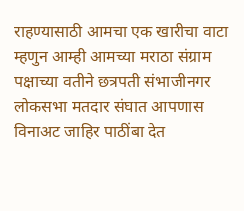राहण्यासाठी आमचा एक खारीचा वाटा म्हणुन आम्ही आमच्या मराठा संग्राम पक्षाच्या वतीने छत्रपती संभाजीनगर लोकसभा मतदार संघात आपणास विनाअट जाहिर पाठींबा देत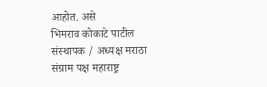आहोत. असे
भिमराव कोकाटे पाटील
संस्थापक / अध्यक्ष मराठा संग्राम पक्ष महाराष्ट्र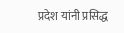प्रदेश यांनी प्रसिद्ध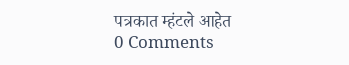पत्रकात म्हंटले आहेत
0 Comments